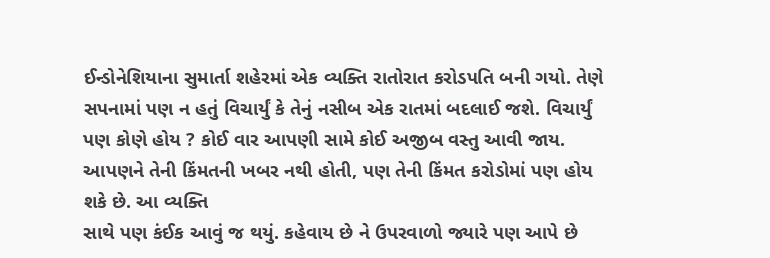ઈન્ડોનેશિયાના સુમાર્તા શહેરમાં એક વ્યક્તિ રાતોરાત કરોડપતિ બની ગયો. તેણે સપનામાં પણ ન હતું વિચાર્યું કે તેનું નસીબ એક રાતમાં બદલાઈ જશે. વિચાર્યું પણ કોણે હોય ? કોઈ વાર આપણી સામે કોઈ અજીબ વસ્તુ આવી જાય. આપણને તેની કિંમતની ખબર નથી હોતી, પણ તેની કિંમત કરોડોમાં પણ હોય શકે છે. આ વ્યક્તિ
સાથે પણ કંઈક આવું જ થયું. કહેવાય છે ને ઉપરવાળો જ્યારે પણ આપે છે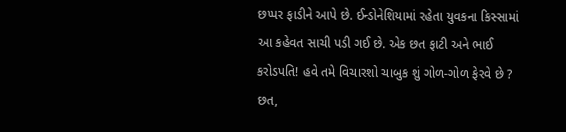છપ્પર ફાડીને આપે છે. ઈન્ડોનેશિયામાં રહેતા યુવકના કિસ્સામાં આ કહેવત સાચી પડી ગઈ છે. એક છત ફાટી અને ભાઈ કરોડપતિ! હવે તમે વિચારશો ચાબુક શું ગોળ-ગોળ ફેરવે છે ? છત,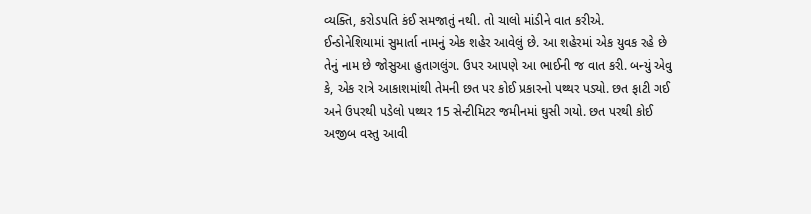વ્યક્તિ, કરોડપતિ કંઈ સમજાતું નથી. તો ચાલો માંડીને વાત કરીએ.
ઈન્ડોનેશિયામાં સુમાર્તા નામનું એક શહેર આવેલું છે. આ શહેરમાં એક યુવક રહે છે તેનું નામ છે જોસુઆ હુતાગલુંગ. ઉપર આપણે આ ભાઈની જ વાત કરી. બન્યું એવુ કે, એક રાત્રે આકાશમાંથી તેમની છત પર કોઈ પ્રકારનો પથ્થર પડ્યો. છત ફાટી ગઈ અને ઉપરથી પડેલો પથ્થર 15 સેન્ટીમિટર જમીનમાં ઘુસી ગયો. છત પરથી કોઈ અજીબ વસ્તુ આવી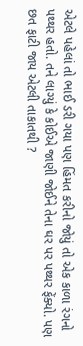એટલે પહેલાં તો ભાઈ ડરી ગયા પણ હિંમત કરીનો જોયું તો એક કાળા રંગનો પથ્થર હતો. તને લાગ્યું કે કોઈએ જાણી જોઈને તેના ઘર પર પથ્થર ફેંક્યો. પણ છત ફાટી જાય એટલી તાકાતથી ?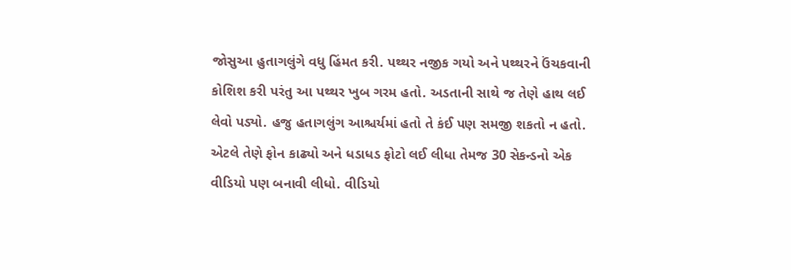જોસુઆ હુતાગલુંગે વધુ હિંમત કરી. પથ્થર નજીક ગયો અને પથ્થરને ઉંચકવાની કોશિશ કરી પરંતુ આ પથ્થર ખુબ ગરમ હતો. અડતાની સાથે જ તેણે હાથ લઈ લેવો પડ્યો. હજુ હતાગલુંગ આશ્ચર્યમાં હતો તે કંઈ પણ સમજી શકતો ન હતો. એટલે તેણે ફોન કાઢ્યો અને ધડાધડ ફોટો લઈ લીધા તેમજ 30 સેકન્ડનો એક વીડિયો પણ બનાવી લીધો. વીડિયો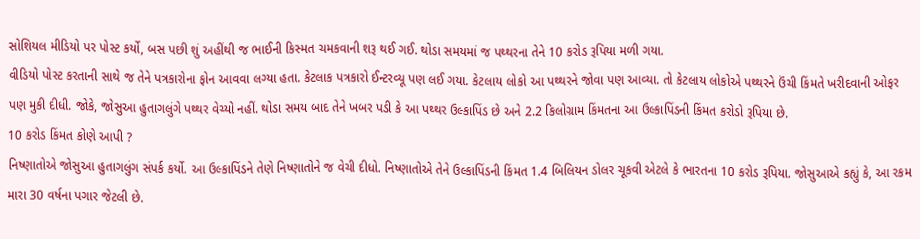સોશિયલ મીડિયો પર પોસ્ટ કર્યો, બસ પછી શું અહીંથી જ ભાઈની કિસ્મત ચમકવાની શરૂ થઈ ગઈ. થોડા સમયમાં જ પથ્થરના તેને 10 કરોડ રૂપિયા મળી ગયા.
વીડિયો પોસ્ટ કરતાની સાથે જ તેને પત્રકારોના ફોન આવવા લગ્યા હતા. કેટલાક પત્રકારો ઈન્ટરવ્યૂ પણ લઈ ગયા. કેટલાય લોકો આ પથ્થરને જોવા પણ આવ્યા. તો કેટલાય લોકોએ પથ્થરને ઉંચી કિંમતે ખરીદવાની ઓફર પણ મુકી દીધી. જોકે, જોસુઆ હુતાગલુંગે પથ્થર વેચ્યો નહીં. થોડા સમય બાદ તેને ખબર પડી કે આ પથ્થર ઉલ્કાપિંડ છે અને 2.2 કિલોગ્રામ કિંમતના આ ઉલ્કાપિંડની કિંમત કરોડો રૂપિયા છે.
10 કરોડ કિંમત કોણે આપી ?
નિષ્ણાતોએ જોસુઆ હુતાગલુંગ સંપર્ક કર્યો. આ ઉલ્કાપિંડને તેણે નિષ્ણાતોને જ વેચી દીધો. નિષ્ણાતોએ તેને ઉલ્કાપિંડની કિંમત 1.4 બિલિયન ડોલર ચૂકવી એટલે કે ભારતના 10 કરોડ રૂપિયા. જોસુઆએ કહ્યું કે, આ રકમ મારા 30 વર્ષના પગાર જેટલી છે.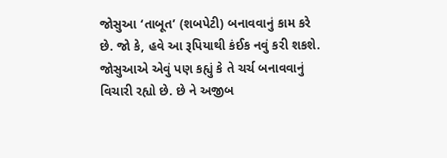જોસુઆ ‘તાબૂત’ (શબપેટી) બનાવવાનું કામ કરે છે. જો કે, હવે આ રૂપિયાથી કંઈક નવું કરી શકશે. જોસુઆએ એવું પણ કહ્યું કે તે ચર્ચ બનાવવાનું વિચારી રહ્યો છે. છે ને અજીબ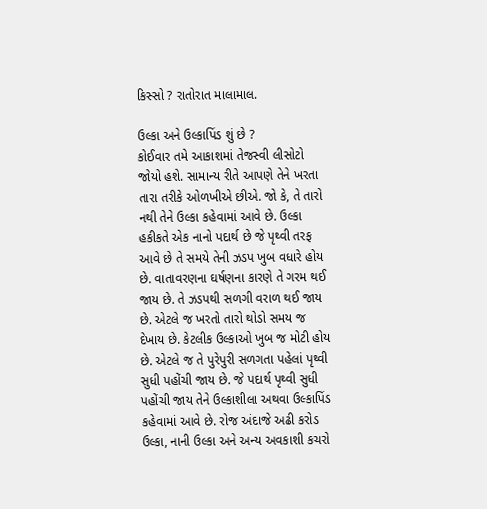કિસ્સો ? રાતોરાત માલામાલ.

ઉલ્કા અને ઉલ્કાપિંડ શું છે ?
કોઈવાર તમે આકાશમાં તેજસ્વી લીસોટો જોયો હશે. સામાન્ય રીતે આપણે તેને ખરતા તારા તરીકે ઓળખીએ છીએ. જો કે, તે તારો નથી તેને ઉલ્કા કહેવામાં આવે છે. ઉલ્કા હકીકતે એક નાનો પદાર્થ છે જે પૃથ્વી તરફ આવે છે તે સમયે તેની ઝડપ ખુબ વધારે હોય છે. વાતાવરણના ઘર્ષણના કારણે તે ગરમ થઈ જાય છે. તે ઝડપથી સળગી વરાળ થઈ જાય છે. એટલે જ ખરતો તારો થોડો સમય જ દેખાય છે. કેટલીક ઉલ્કાઓ ખુબ જ મોટી હોય છે. એટલે જ તે પુરેપુરી સળગતા પહેલાં પૃથ્વી સુધી પહોંચી જાય છે. જે પદાર્થ પૃથ્વી સુધી પહોંચી જાય તેને ઉલ્કાશીલા અથવા ઉલ્કાપિંડ કહેવામાં આવે છે. રોજ અંદાજે અઢી કરોડ ઉલ્કા, નાની ઉલ્કા અને અન્ય અવકાશી કચરો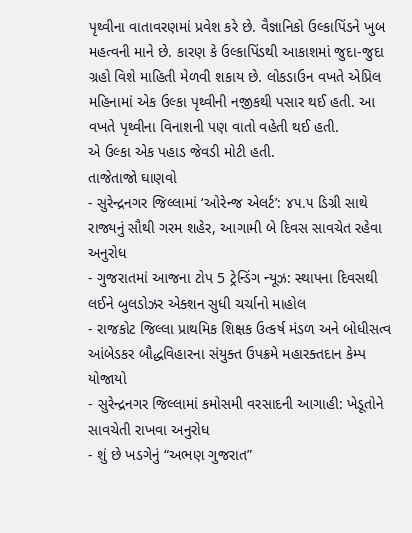પૃથ્વીના વાતાવરણમાં પ્રવેશ કરે છે. વૈજ્ઞાનિકો ઉલ્કાપિંડને ખુબ મહત્વની માને છે. કારણ કે ઉલ્કાપિંડથી આકાશમાં જુદા-જુદા ગ્રહો વિશે માહિતી મેળવી શકાય છે. લોકડાઉન વખતે એપ્રિલ મહિનામાં એક ઉલ્કા પૃથ્વીની નજીકથી પસાર થઈ હતી. આ વખતે પૃથ્વીના વિનાશની પણ વાતો વહેતી થઈ હતી.
એ ઉલ્કા એક પહાડ જેવડી મોટી હતી.
તાજેતાજો ઘાણવો
- સુરેન્દ્રનગર જિલ્લામાં ‘ઓરેન્જ એલર્ટ’: ૪૫.૫ ડિગ્રી સાથે રાજ્યનું સૌથી ગરમ શહેર, આગામી બે દિવસ સાવચેત રહેવા અનુરોધ
- ગુજરાતમાં આજના ટોપ 5 ટ્રેન્ડિંગ ન્યૂઝ: સ્થાપના દિવસથી લઈને બુલડોઝર એક્શન સુધી ચર્ચાનો માહોલ
- રાજકોટ જિલ્લા પ્રાથમિક શિક્ષક ઉત્કર્ષ મંડળ અને બોધીસત્વ આંબેડકર બૌદ્ધવિહારના સંયુક્ત ઉપક્રમે મહારક્તદાન કેમ્પ યોજાયો
- સુરેન્દ્રનગર જિલ્લામાં કમોસમી વરસાદની આગાહી: ખેડૂતોને સાવચેતી રાખવા અનુરોધ
- શું છે ખડગેનું “અભણ ગુજરાત”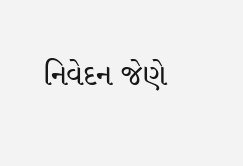નિવેદન જેણે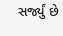સર્જ્યું છે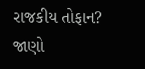રાજકીય તોફાન? જાણો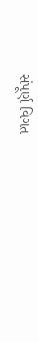સંપૂર્ણ વિગત